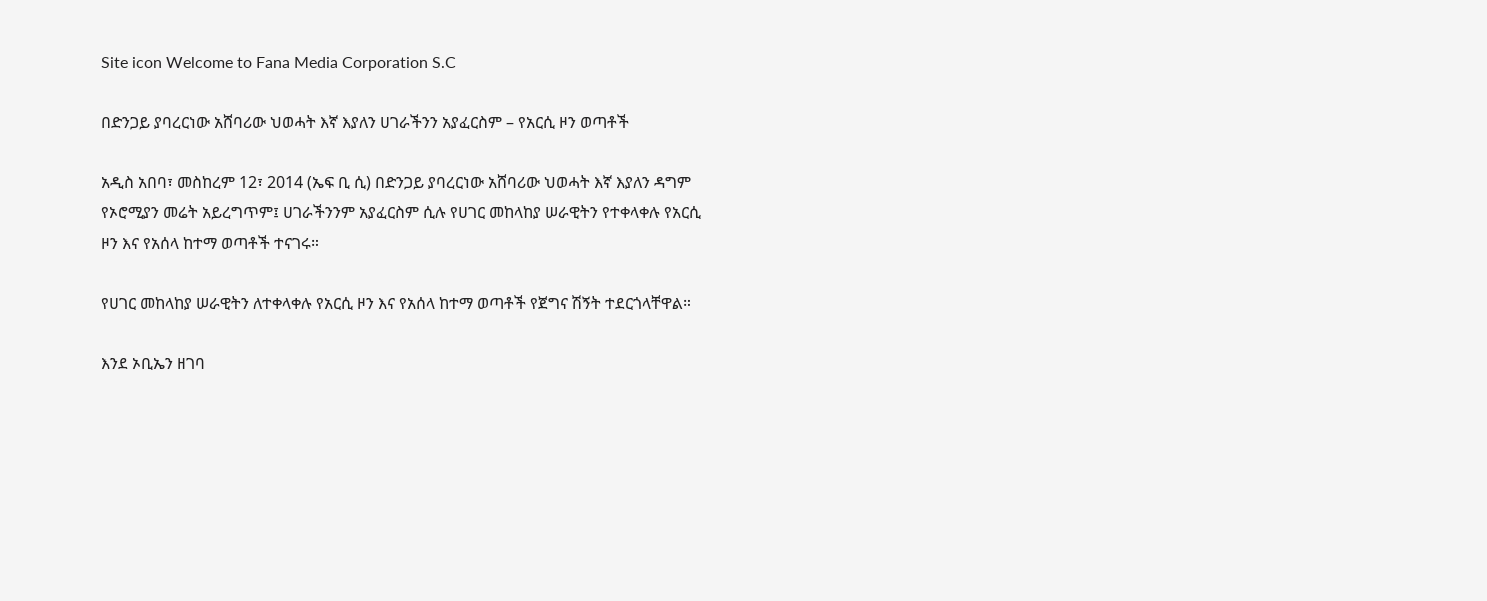Site icon Welcome to Fana Media Corporation S.C

በድንጋይ ያባረርነው አሸባሪው ህወሓት እኛ እያለን ሀገራችንን አያፈርስም – የአርሲ ዞን ወጣቶች

አዲስ አበባ፣ መስከረም 12፣ 2014 (ኤፍ ቢ ሲ) በድንጋይ ያባረርነው አሸባሪው ህወሓት እኛ እያለን ዳግም የኦሮሚያን መሬት አይረግጥም፤ ሀገራችንንም አያፈርስም ሲሉ የሀገር መከላከያ ሠራዊትን የተቀላቀሉ የአርሲ ዞን እና የአሰላ ከተማ ወጣቶች ተናገሩ።

የሀገር መከላከያ ሠራዊትን ለተቀላቀሉ የአርሲ ዞን እና የአሰላ ከተማ ወጣቶች የጀግና ሽኝት ተደርጎላቸዋል።

እንደ ኦቢኤን ዘገባ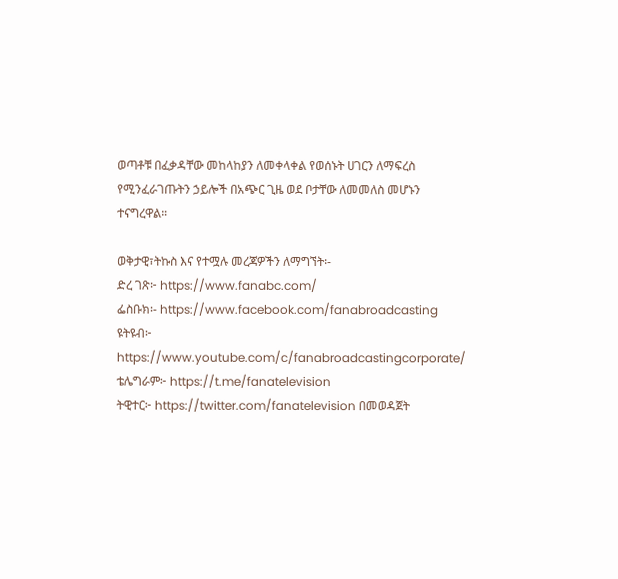ወጣቶቹ በፈቃዳቸው መከላከያን ለመቀላቀል የወሰኑት ሀገርን ለማፍረስ የሚንፈራገጡትን ኃይሎች በአጭር ጊዜ ወደ ቦታቸው ለመመለስ መሆኑን ተናግረዋል።

ወቅታዊ፣ትኩስ እና የተሟሉ መረጃዎችን ለማግኘት፡-
ድረ ገጽ፦ https://www.fanabc.com/
ፌስቡክ፡- https://www.facebook.com/fanabroadcasting
ዩትዩብ፦ https://www.youtube.com/c/fanabroadcastingcorporate/
ቴሌግራም፦ https://t.me/fanatelevision
ትዊተር፦ https://twitter.com/fanatelevision በመወዳጀት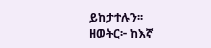ይከታተሉን፡፡
ዘወትር፦ ከእኛ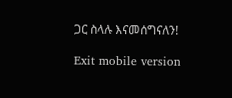ጋር ስላሉ እናመሰግናለን!

Exit mobile version